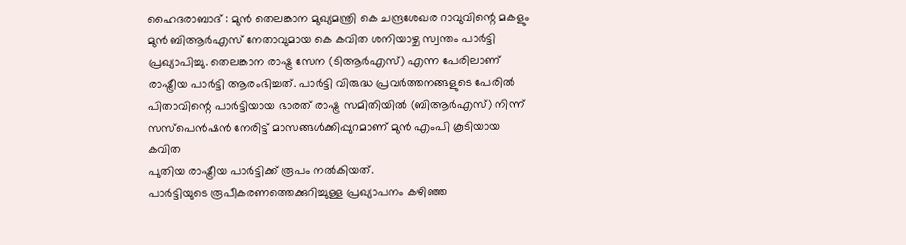ഹൈദരാബാദ് : മുൻ തെലങ്കാന മുഖ്യമന്ത്രി കെ ചന്ദ്രശേഖര റാവുവിന്റെ മകളും മുൻ ബിആർഎസ് നേതാവുമായ കെ കവിത ശനിയാഴ്ച സ്വന്തം പാർട്ടി പ്രഖ്യാപിച്ചു. തെലങ്കാന രാഷ്ട്ര സേന (ടിആർഎസ്) എന്ന പേരിലാണ് രാഷ്ട്രീയ പാർട്ടി ആരംഭിച്ചത്. പാർട്ടി വിരുദ്ധ പ്രവർത്തനങ്ങളുടെ പേരിൽ പിതാവിന്റെ പാർട്ടിയായ ഭാരത് രാഷ്ട്ര സമിതിയിൽ (ബിആർഎസ്) നിന്ന് സസ്പെൻഷൻ നേരിട്ട് മാസങ്ങൾക്കിപ്പുറമാണ് മുൻ എംപി കൂടിയായ കവിത
പുതിയ രാഷ്ട്രീയ പാർട്ടിക്ക് രൂപം നൽകിയത്.
പാർട്ടിയുടെ രൂപീകരണത്തെക്കുറിച്ചുള്ള പ്രഖ്യാപനം കഴിഞ്ഞ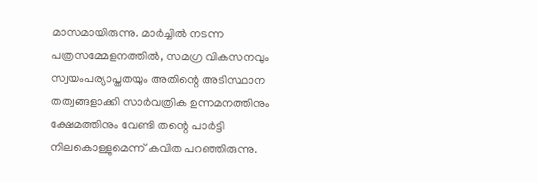മാസമായിരുന്നു. മാർച്ചിൽ നടന്ന പത്രസമ്മേളനത്തിൽ, സമഗ്ര വികസനവും സ്വയംപര്യാപ്തതയും അതിന്റെ അടിസ്ഥാന തത്വങ്ങളാക്കി സാർവത്രിക ഉന്നമനത്തിനും ക്ഷേമത്തിനും വേണ്ടി തന്റെ പാർട്ടി നിലകൊള്ളുമെന്ന് കവിത പറഞ്ഞിരുന്നു.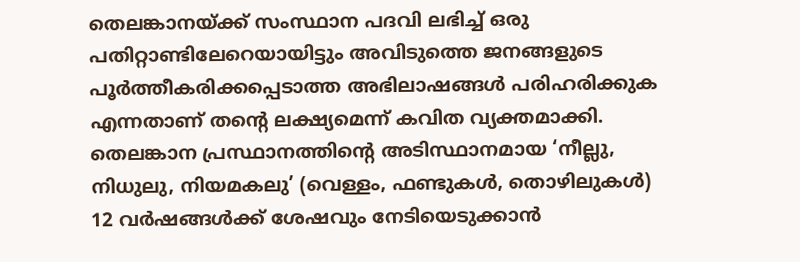തെലങ്കാനയ്ക്ക് സംസ്ഥാന പദവി ലഭിച്ച് ഒരു പതിറ്റാണ്ടിലേറെയായിട്ടും അവിടുത്തെ ജനങ്ങളുടെ പൂർത്തീകരിക്കപ്പെടാത്ത അഭിലാഷങ്ങൾ പരിഹരിക്കുക എന്നതാണ് തൻ്റെ ലക്ഷ്യമെന്ന് കവിത വ്യക്തമാക്കി.
തെലങ്കാന പ്രസ്ഥാനത്തിന്റെ അടിസ്ഥാനമായ ‘നീല്ലു, നിധുലു, നിയമകലു’ (വെള്ളം, ഫണ്ടുകൾ, തൊഴിലുകൾ) 12 വർഷങ്ങൾക്ക് ശേഷവും നേടിയെടുക്കാൻ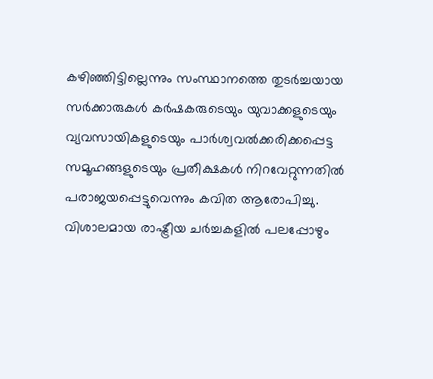കഴിഞ്ഞിട്ടില്ലെന്നും സംസ്ഥാനത്തെ തുടർച്ചയായ സർക്കാരുകൾ കർഷകരുടെയും യുവാക്കളുടെയും വ്യവസായികളുടെയും പാർശ്വവൽക്കരിക്കപ്പെട്ട സമൂഹങ്ങളുടെയും പ്രതീക്ഷകൾ നിറവേറ്റുന്നതിൽ പരാജയപ്പെട്ടുവെന്നും കവിത ആരോപിച്ചു.
വിശാലമായ രാഷ്ട്രീയ ചർച്ചകളിൽ പലപ്പോഴും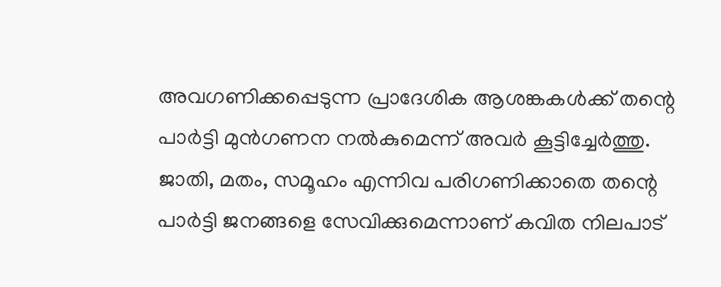അവഗണിക്കപ്പെടുന്ന പ്രാദേശിക ആശങ്കകൾക്ക് തന്റെ പാർട്ടി മുൻഗണന നൽകുമെന്ന് അവർ കൂട്ടിച്ചേർത്തു.
ജാതി, മതം, സമൂഹം എന്നിവ പരിഗണിക്കാതെ തന്റെ പാർട്ടി ജനങ്ങളെ സേവിക്കുമെന്നാണ് കവിത നിലപാട്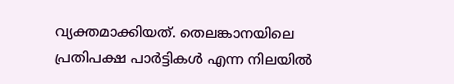വ്യക്തമാക്കിയത്. തെലങ്കാനയിലെ പ്രതിപക്ഷ പാർട്ടികൾ എന്ന നിലയിൽ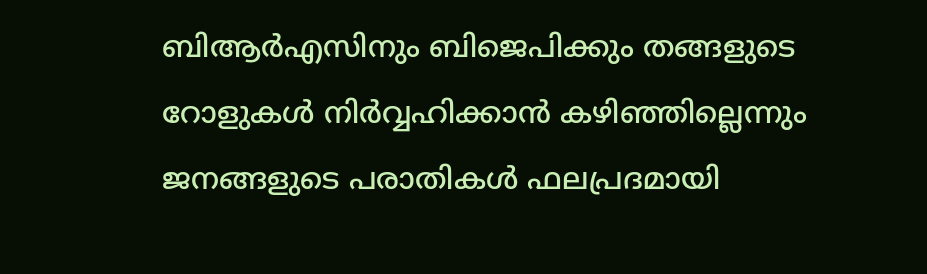ബിആർഎസിനും ബിജെപിക്കും തങ്ങളുടെ റോളുകൾ നിർവ്വഹിക്കാൻ കഴിഞ്ഞില്ലെന്നും ജനങ്ങളുടെ പരാതികൾ ഫലപ്രദമായി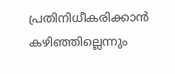പ്രതിനിധീകരിക്കാൻ കഴിഞ്ഞില്ലെന്നും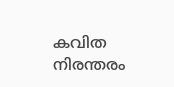കവിത നിരന്തരം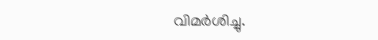വിമർശിച്ചു.